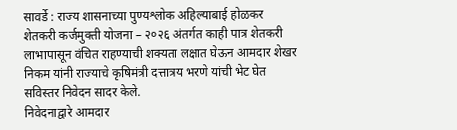सावर्डे : राज्य शासनाच्या पुण्यश्लोक अहिल्याबाई होळकर शेतकरी कर्जमुक्ती योजना – २०२६ अंतर्गत काही पात्र शेतकरी लाभापासून वंचित राहण्याची शक्यता लक्षात घेऊन आमदार शेखर निकम यांनी राज्याचे कृषिमंत्री दत्तात्रय भरणे यांची भेट घेत सविस्तर निवेदन सादर केले.
निवेदनाद्वारे आमदार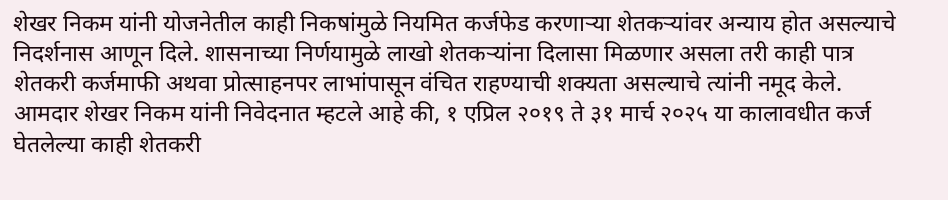शेखर निकम यांनी योजनेतील काही निकषांमुळे नियमित कर्जफेड करणाऱ्या शेतकऱ्यांवर अन्याय होत असल्याचे निदर्शनास आणून दिले. शासनाच्या निर्णयामुळे लाखो शेतकऱ्यांना दिलासा मिळणार असला तरी काही पात्र शेतकरी कर्जमाफी अथवा प्रोत्साहनपर लाभांपासून वंचित राहण्याची शक्यता असल्याचे त्यांनी नमूद केले.
आमदार शेखर निकम यांनी निवेदनात म्हटले आहे की, १ एप्रिल २०१९ ते ३१ मार्च २०२५ या कालावधीत कर्ज घेतलेल्या काही शेतकरी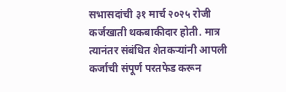सभासदांची ३१ मार्च २०२५ रोजी कर्जखाती थकबाकीदार होती. मात्र त्यानंतर संबंधित शेतकऱ्यांनी आपली कर्जाची संपूर्ण परतफेड करून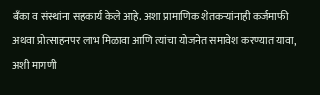बँका व संस्थांना सहकार्य केले आहे. अशा प्रामाणिक शेतकऱ्यांनाही कर्जमाफी अथवा प्रोत्साहनपर लाभ मिळावा आणि त्यांचा योजनेत समावेश करण्यात यावा, अशी मागणी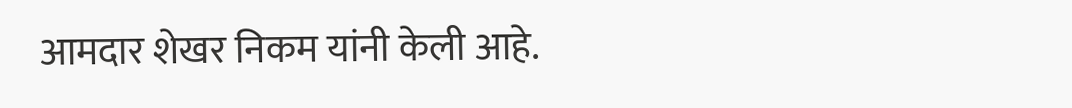आमदार शेखर निकम यांनी केली आहे.